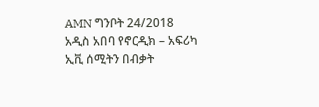AMN ግንቦት 24/2018
አዲስ አበባ የኖርዲክ – አፍሪካ ኢቪ ሰሚትን በብቃት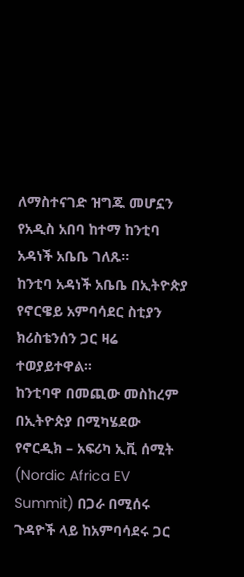ለማስተናገድ ዝግጁ መሆኗን የአዲስ አበባ ከተማ ከንቲባ አዳነች አቤቤ ገለጹ።
ከንቲባ አዳነች አቤቤ በኢትዮጵያ የኖርዌይ አምባሳደር ስቲያን ክሪስቴንሰን ጋር ዛሬ ተወያይተዋል።
ከንቲባዋ በመጪው መስከረም በኢትዮጵያ በሚካሄደው የኖርዲክ – አፍሪካ ኢቪ ሰሚት (Nordic Africa EV Summit) በጋራ በሚሰሩ ጉዳዮች ላይ ከአምባሳደሩ ጋር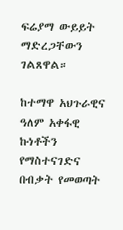ፍሬያማ ውይይት ማድረጋቸውን ገልጸዋል።

ከተማዋ አህጉራዊና ዓለም አቀፋዊ ኩነቶችን የማስተናገድና በብቃት የመወጣት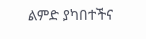ልምድ ያካበተችና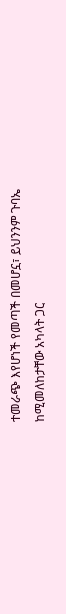ተመራጭ እየሆነች የመጣች በመሆኗ፣ ይህንንም ጉባኤ ከሚመለከታቸው አካላት ጋር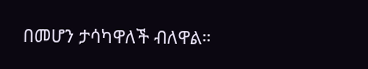በመሆን ታሳካዋለች ብለዋል።